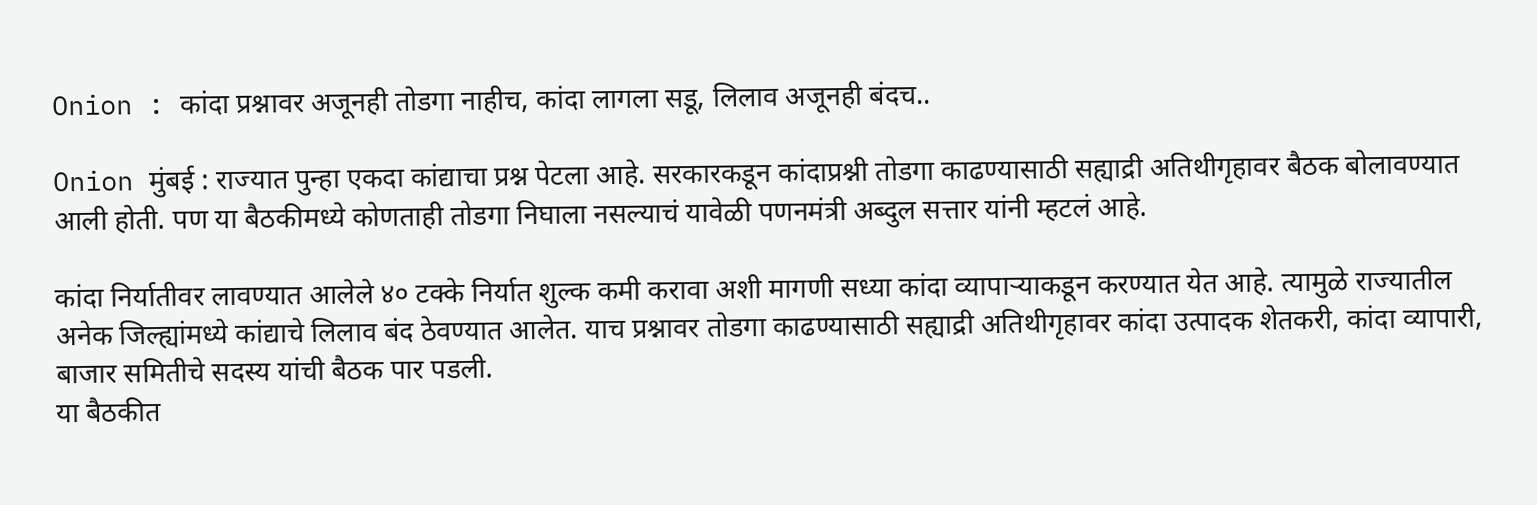Onion : कांदा प्रश्नावर अजूनही तोडगा नाहीच, कांदा लागला सडू, लिलाव अजूनही बंदच..

Onion मुंबई : राज्यात पुन्हा एकदा कांद्याचा प्रश्न पेटला आहे. सरकारकडून कांदाप्रश्नी तोडगा काढण्यासाठी सह्याद्री अतिथीगृहावर बैठक बोलावण्यात आली होती. पण या बैठकीमध्ये कोणताही तोडगा निघाला नसल्याचं यावेळी पणनमंत्री अब्दुल सत्तार यांनी म्हटलं आहे.

कांदा निर्यातीवर लावण्यात आलेले ४० टक्के निर्यात शुल्क कमी करावा अशी मागणी सध्या कांदा व्यापाऱ्याकडून करण्यात येत आहे. त्यामुळे राज्यातील अनेक जिल्ह्यांमध्ये कांद्याचे लिलाव बंद ठेवण्यात आलेत. याच प्रश्नावर तोडगा काढण्यासाठी सह्याद्री अतिथीगृहावर कांदा उत्पादक शेतकरी, कांदा व्यापारी, बाजार समितीचे सदस्य यांची बैठक पार पडली.
या बैठकीत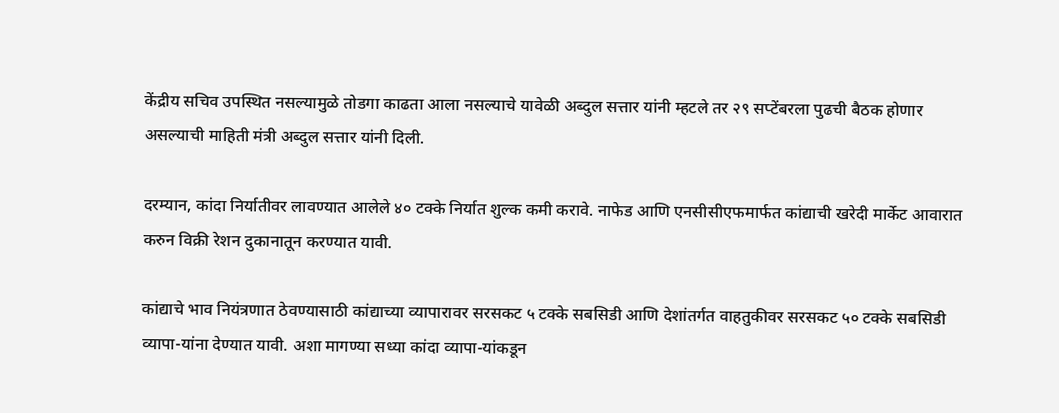केंद्रीय सचिव उपस्थित नसल्यामुळे तोडगा काढता आला नसल्याचे यावेळी अब्दुल सत्तार यांनी म्हटले तर २९ सप्टेंबरला पुढची बैठक होणार असल्याची माहिती मंत्री अब्दुल सत्तार यांनी दिली.

दरम्यान, कांदा निर्यातीवर लावण्यात आलेले ४० टक्के निर्यात शुल्क कमी करावे. नाफेड आणि एनसीसीएफमार्फत कांद्याची खरेदी मार्केट आवारात करुन विक्री रेशन दुकानातून करण्यात यावी.

कांद्याचे भाव नियंत्रणात ठेवण्यासाठी कांद्याच्या व्यापारावर सरसकट ५ टक्के सबसिडी आणि देशांतर्गत वाहतुकीवर सरसकट ५० टक्के सबसिडी व्यापा-यांना देण्यात यावी. अशा मागण्या सध्या कांदा व्यापा-यांकडून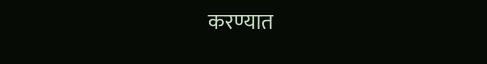करण्यात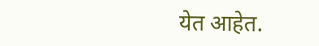येत आहेत.